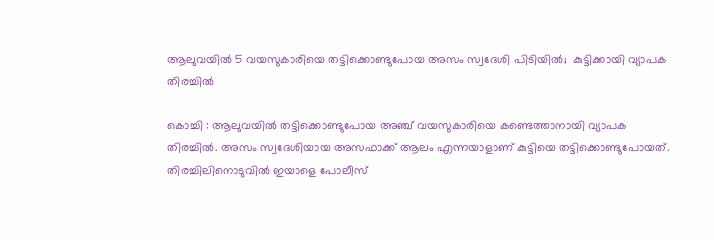ആലുവയില്‍ 5 വയസുകാരിയെ തട്ടിക്കൊണ്ടുപോയ അസം സ്വദേശി പിടിയില്‍;  കുട്ടിക്കായി വ്യാപക തിരച്ചില്‍

കൊച്ചി : ആലുവയില്‍ തട്ടിക്കൊണ്ടുപോയ അഞ്ച് വയസുകാരിയെ കണ്ടെത്താനായി വ്യാപക തിരച്ചില്‍. അസം സ്വദേശിയായ അസഫാക്ക് ആലം എന്നയാളാണ് കുട്ടിയെ തട്ടിക്കൊണ്ടുപോയത്. തിരച്ചിലിനൊടുവില്‍ ഇയാളെ പോലീസ്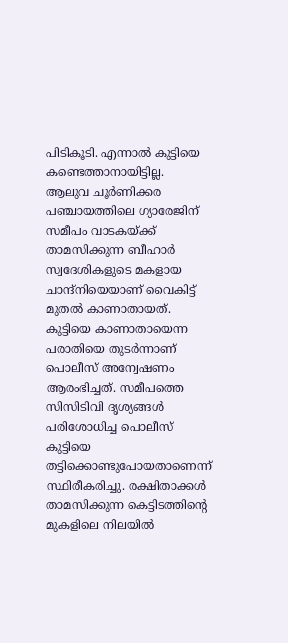പിടികൂടി. എന്നാല്‍ കുട്ടിയെ കണ്ടെത്താനായിട്ടില്ല.
ആലുവ ചൂര്‍ണിക്കര പഞ്ചായത്തിലെ ഗ്യാരേജിന് സമീപം വാടകയ്ക്ക് താമസിക്കുന്ന ബീഹാര്‍ സ്വദേശികളുടെ മകളായ ചാന്ദ്‌നിയെയാണ് വൈകിട്ട് മുതല്‍ കാണാതായത്. കുട്ടിയെ കാണാതായെന്ന പരാതിയെ തുടര്‍ന്നാണ് പൊലീസ് അന്വേഷണം ആരംഭിച്ചത്. സമീപത്തെ സിസിടിവി ദൃശ്യങ്ങള്‍ പരിശോധിച്ച പൊലീസ് കുട്ടിയെ തട്ടിക്കൊണ്ടുപോയതാണെന്ന് സ്ഥിരീകരിച്ചു. രക്ഷിതാക്കള്‍ താമസിക്കുന്ന കെട്ടിടത്തിന്റെ മുകളിലെ നിലയില്‍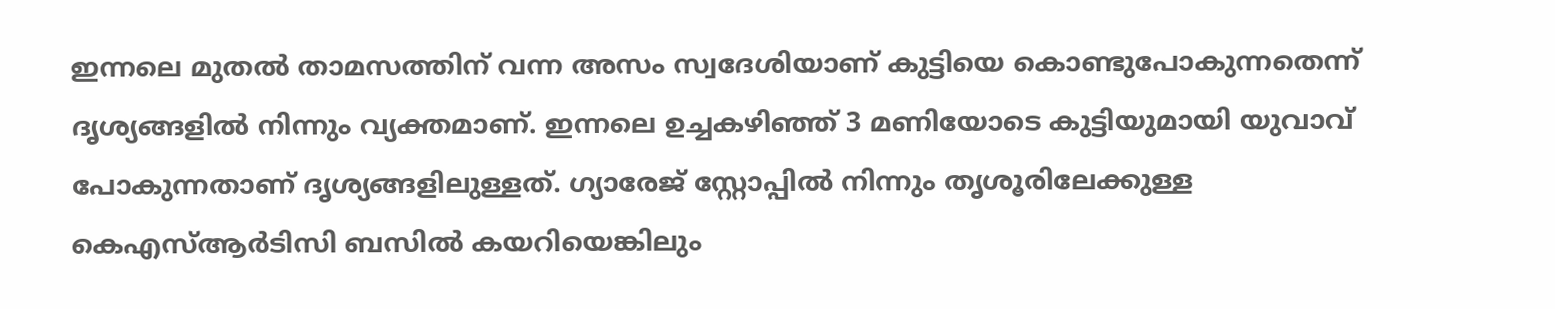ഇന്നലെ മുതല്‍ താമസത്തിന് വന്ന അസം സ്വദേശിയാണ് കുട്ടിയെ കൊണ്ടുപോകുന്നതെന്ന് ദൃശ്യങ്ങളില്‍ നിന്നും വ്യക്തമാണ്. ഇന്നലെ ഉച്ചകഴിഞ്ഞ് 3 മണിയോടെ കുട്ടിയുമായി യുവാവ് പോകുന്നതാണ് ദൃശ്യങ്ങളിലുള്ളത്. ഗ്യാരേജ് സ്റ്റോപ്പില്‍ നിന്നും തൃശൂരിലേക്കുള്ള കെഎസ്ആര്‍ടിസി ബസില്‍ കയറിയെങ്കിലും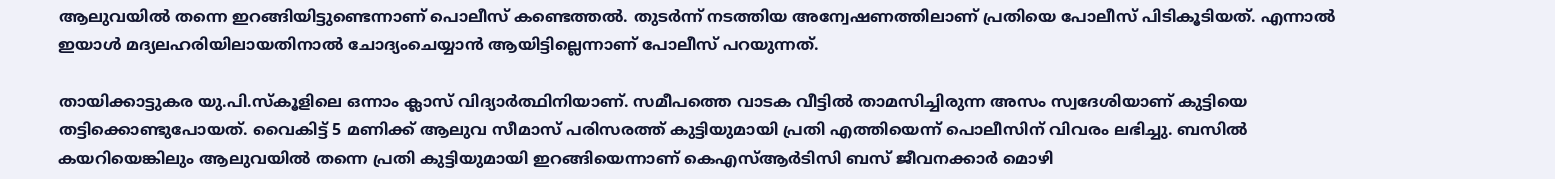ആലുവയില്‍ തന്നെ ഇറങ്ങിയിട്ടുണ്ടെന്നാണ് പൊലീസ് കണ്ടെത്തല്‍. തുടര്‍ന്ന് നടത്തിയ അന്വേഷണത്തിലാണ് പ്രതിയെ പോലീസ് പിടികൂടിയത്. എന്നാല്‍ ഇയാള്‍ മദ്യലഹരിയിലായതിനാല്‍ ചോദ്യംചെയ്യാന്‍ ആയിട്ടില്ലെന്നാണ് പോലീസ് പറയുന്നത്.

തായിക്കാട്ടുകര യു.പി.സ്‌കൂളിലെ ഒന്നാം ക്ലാസ് വിദ്യാര്‍ത്ഥിനിയാണ്. സമീപത്തെ വാടക വീട്ടില്‍ താമസിച്ചിരുന്ന അസം സ്വദേശിയാണ് കുട്ടിയെ തട്ടിക്കൊണ്ടുപോയത്. വൈകിട്ട് 5 മണിക്ക് ആലുവ സീമാസ് പരിസരത്ത് കുട്ടിയുമായി പ്രതി എത്തിയെന്ന് പൊലീസിന് വിവരം ലഭിച്ചു. ബസില്‍ കയറിയെങ്കിലും ആലുവയില്‍ തന്നെ പ്രതി കുട്ടിയുമായി ഇറങ്ങിയെന്നാണ് കെഎസ്ആര്‍ടിസി ബസ് ജീവനക്കാര്‍ മൊഴി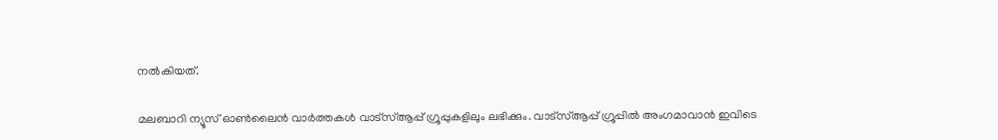നല്‍കിയത്.

മലബാറി ന്യൂസ് ഓണ്‍ലൈന്‍ വാര്‍ത്തകള്‍ വാട്‌സ്ആപ്പ് ഗ്രൂപ്പുകളിലും ലഭിക്കും. വാട്‌സ്ആപ്പ് ഗ്രൂപ്പില്‍ അംഗമാവാന്‍ ഇവിടെ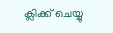ക്ലിക്ക് ചെയ്യു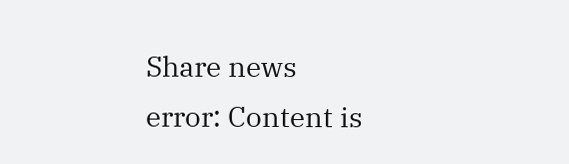Share news
error: Content is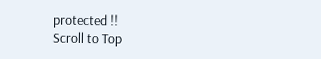protected !!
Scroll to Top